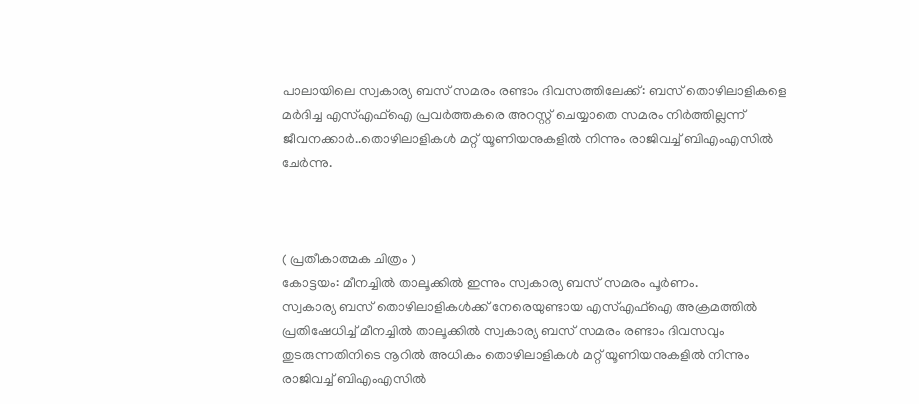പാലായിലെ സ്വകാര്യ ബസ് സമരം രണ്ടാം ദിവസത്തിലേക്ക്: ബസ് തൊഴിലാളികളെ മർദിച്ച എസ്എഫ്ഐ പ്രവർത്തകരെ അറസ്റ്റ് ചെയ്യാതെ സമരം നിർത്തില്ലന്ന് ജീവനക്കാർ..തൊഴിലാളികള്‍ മറ്റ് യൂണിയനുകളില്‍ നിന്നും രാജിവച്ച്‌ ബിഎംഎസില്‍ ചേർന്നു.



( പ്രതീകാത്മക ചിത്രം )
കോട്ടയം: മീനച്ചില്‍ താലൂക്കില്‍ ഇന്നും സ്വകാര്യ ബസ് സമരം പൂർണം.
സ്വകാര്യ ബസ് തൊഴിലാളികള്‍ക്ക് നേരെയുണ്ടായ എസ്‌എഫ്‌ഐ അക്രമത്തില്‍ പ്രതിഷേധിച്ച്‌ മീനച്ചില്‍ താലൂക്കില്‍ സ്വകാര്യ ബസ് സമരം രണ്ടാം ദിവസവും തുടരുന്നതിനിടെ നൂറില്‍ അധികം തൊഴിലാളികള്‍ മറ്റ് യൂണിയനുകളില്‍ നിന്നും രാജിവച്ച്‌ ബിഎംഎസില്‍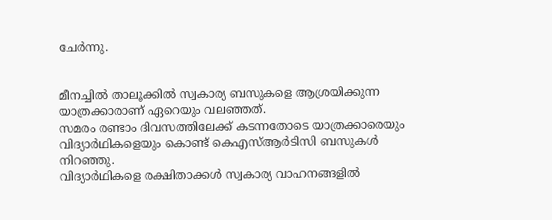ചേർന്നു.


മീനച്ചില്‍ താലൂക്കില്‍ സ്വകാര്യ ബസുകളെ ആശ്രയിക്കുന്ന യാത്രക്കാരാണ് ഏറെയും വലഞ്ഞത്.
സമരം രണ്ടാം ദിവസത്തിലേക്ക് കടന്നതോടെ യാത്രക്കാരെയും വിദ്യാർഥികളെയും കൊണ്ട് കെഎസ്‌ആർടിസി ബസുകള്‍ നിറഞ്ഞു.
വിദ്യാർഥികളെ രക്ഷിതാക്കള്‍ സ്വകാര്യ വാഹനങ്ങളില്‍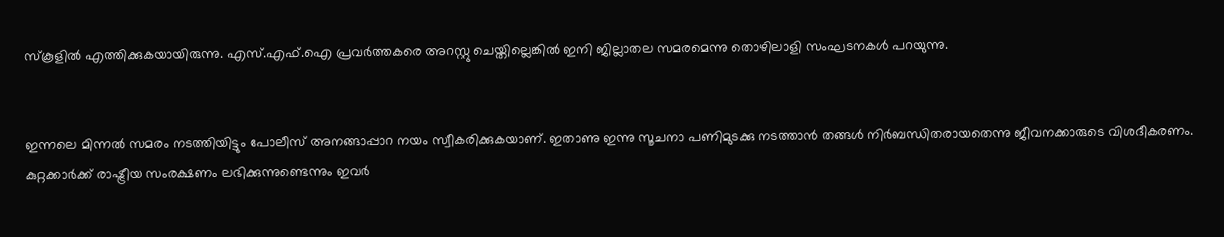സ്കൂളില്‍ എത്തിക്കുകയായിരുന്നു. എസ്.എഫ്.ഐ പ്രവർത്തകരെ അറസ്റ്റു ചെയ്തില്ലെങ്കില്‍ ഇനി ജില്ലാതല സമരമെന്നു തൊഴിലാളി സംഘടനകള്‍ പറയുന്നു.


ഇന്നലെ മിന്നല്‍ സമരം നടത്തിയിട്ടും പോലീസ് അനങ്ങാപ്പാറ നയം സ്വീകരിക്കുകയാണ്. ഇതാണു ഇന്നു സൂചനാ പണിമുടക്കു നടത്താന്‍ തങ്ങള്‍ നിര്‍ബന്ധിതരായതെന്നു ജീവനക്കാരുടെ വിശദീകരണം. കുറ്റക്കാർക്ക് രാഷ്ട്രീയ സംരക്ഷണം ലഭിക്കുന്നുണ്ടെന്നും ഇവർ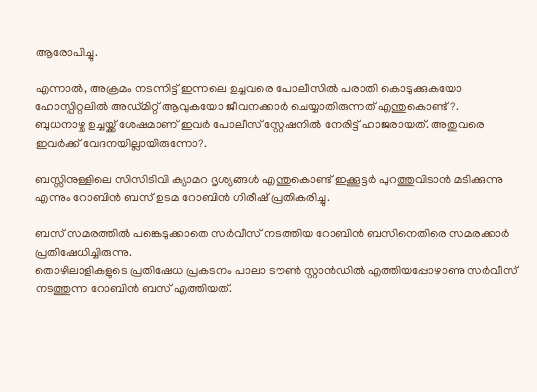ആരോപിച്ചു.

എന്നാല്‍, അക്രമം നടന്നിട്ട് ഇന്നലെ ഉച്ചവരെ പോലീസില്‍ പരാതി കൊടുക്കുകയോ ഹോസ്പിറ്റലില്‍ അഡ്മിറ്റ് ആവുകയോ ജീവനക്കാർ ചെയ്യാതിരുന്നത് എന്തുകൊണ്ട്?.
ബുധനാഴ്ച ഉച്ചയ്ക്ക് ശേഷമാണ് ഇവർ പോലീസ് സ്റ്റേഷനില്‍ നേരിട്ട് ഹാജരായത്. അതുവരെ ഇവർക്ക് വേദനയില്ലായിരുന്നോ?.

ബസ്സിനുള്ളിലെ സിസിടിവി ക്യാമറ ദൃശ്യങ്ങള്‍ എന്തുകൊണ്ട് ഇക്കൂട്ടർ പുറത്തുവിടാൻ മടിക്കുന്നു എന്നും റോബിൻ ബസ് ഉടമ റോബിൻ ഗിരീഷ് പ്രതികരിച്ചു.

ബസ് സമരത്തില്‍ പങ്കെടുക്കാതെ സര്‍വീസ് നടത്തിയ റോബിന്‍ ബസിനെതിരെ സമരക്കാര്‍ പ്രതിഷേധിച്ചിരുന്നു.
തൊഴിലാളികളുടെ പ്രതിഷേധ പ്രകടനം പാലാ ടൗണ്‍ സ്റ്റാന്‍ഡില്‍ എത്തിയപ്പോഴാണു സര്‍വീസ് നടത്തുന്ന റോബിന്‍ ബസ് എത്തിയത്.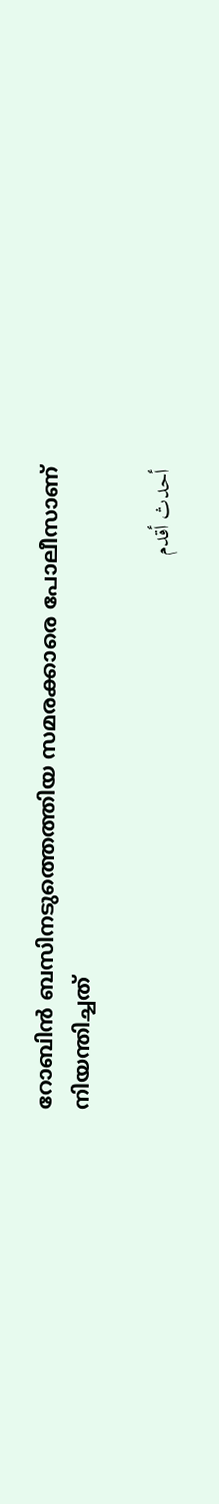റോബിന്‍ ബസിനടുത്തെത്തിയ സമരക്കാരെ പോലീസാണ് നിയന്തിച്ചത്

أحدث أقدم